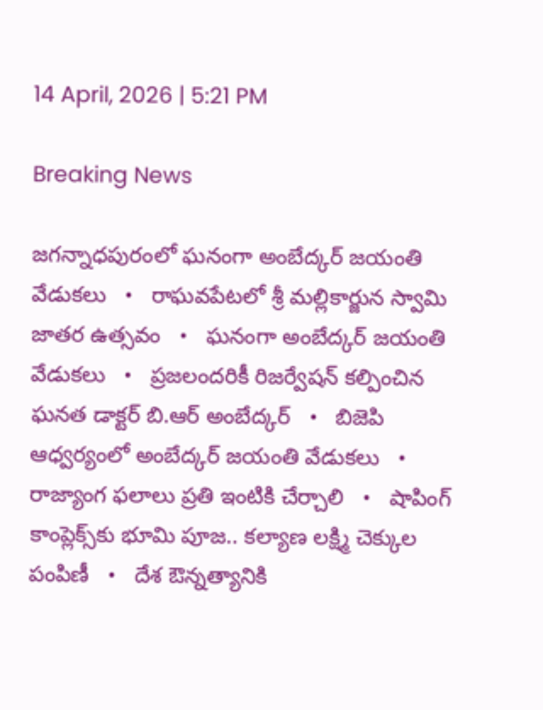14 April, 2026 | 5:21 PM

Breaking News

జగన్నాధపురంలో ఘనంగా అంబేద్కర్ జయంతి వేడుకలు   •   రాఘవపేటలో శ్రీ మల్లికార్జున స్వామి జాతర ఉత్సవం   •   ఘనంగా అంబేద్కర్ జయంతి వేడుకలు   •   ప్రజలందరికీ రిజర్వేషన్ కల్పించిన ఘనత డాక్టర్ బి.ఆర్ అంబేద్కర్   •   బిజెపి ఆధ్వర్యంలో అంబేద్కర్ జయంతి వేడుకలు   •   రాజ్యాంగ ఫలాలు ప్రతి ఇంటికి చేర్చాలి   •   షాపింగ్ కాంప్లెక్స్‌కు భూమి పూజ.. కల్యాణ లక్ష్మి చెక్కుల పంపిణీ   •   దేశ ఔన్నత్యానికి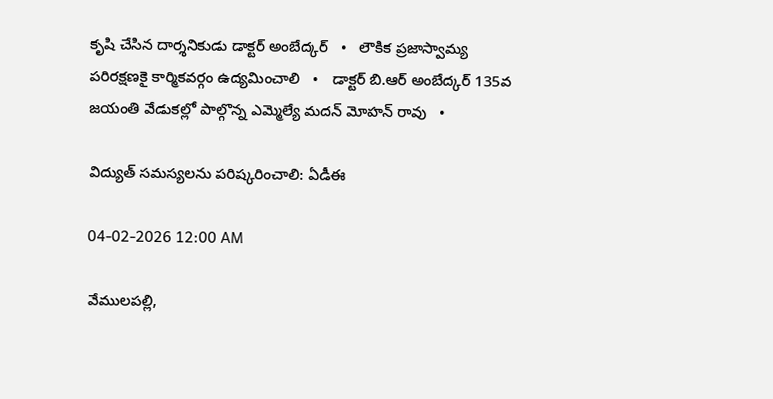కృషి చేసిన దార్శనికుడు డాక్టర్ అంబేద్కర్   •   లౌకిక ప్రజాస్వామ్య పరిరక్షణకై కార్మికవర్గం ఉద్యమించాలి   •   డాక్టర్ బి.ఆర్ అంబేద్కర్ 135వ జయంతి వేడుకల్లో పాల్గొన్న ఎమ్మెల్యే మదన్ మోహన్ రావు   •

విద్యుత్ సమస్యలను పరిష్కరించాలి: ఏడీఈ

04-02-2026 12:00 AM

వేములపల్లి,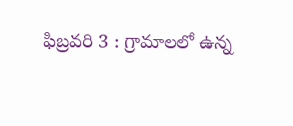ఫిబ్రవరి 3 : గ్రామాలలో ఉన్న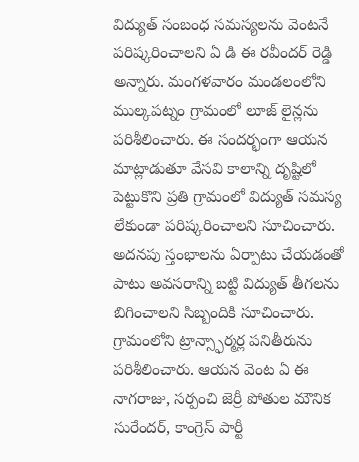విద్యుత్ సంబంధ సమస్యలను వెంటనే పరిష్కరించాలని ఏ డి ఈ రవీందర్ రెడ్డి అన్నారు. మంగళవారం మండలంలోని ముల్కపట్నం గ్రామంలో లూజ్ లైన్లను పరిశీలించారు. ఈ సందర్భంగా ఆయన మాట్లాడుతూ వేసవి కాలాన్ని దృష్టిలో పెట్టుకొని ప్రతి గ్రామంలో విద్యుత్ సమస్య లేకుండా పరిష్కరించాలని సూచించారు. అదనపు స్తంభాలను ఏర్పాటు చేయడంతో పాటు అవసరాన్ని బట్టి విద్యుత్ తీగలను బిగించాలని సిబ్బందికి సూచించారు. గ్రామంలోని ట్రాన్స్ఫార్మర్ల పనితీరును పరిశీలించారు. ఆయన వెంట ఏ ఈ నాగరాజు, సర్పంచి జెర్రీ పోతుల మౌనిక సురేందర్, కాంగ్రెస్ పార్టీ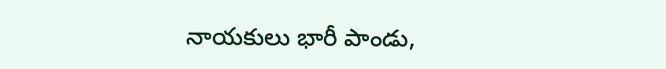నాయకులు భారీ పాండు,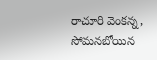రాచూరి వెంకన్న, సోమనబోయిన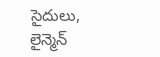సైదులు, లైన్మెన్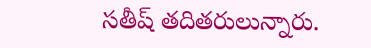సతీష్ తదితరులున్నారు.